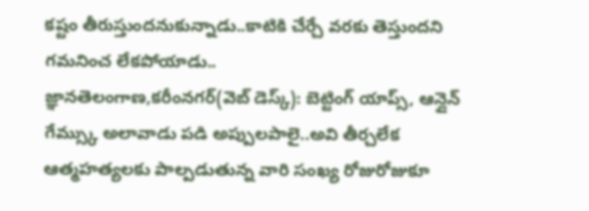కష్టం తీరుస్తుందనుకున్నాడు..కాటికి చేర్చే వరకు తెస్తుందని గమనించ లేకపోయాడు..
జ్ఞానతెలంగాణ,కరీంనగర్(వెబ్ డెస్క్): బెట్టింగ్ యాప్స్, ఆన్లైన్ గేమ్స్కు అలావాడు పడి అప్పులపాలై..అవి తీర్చలేక ఆత్మహత్యలకు పాల్పడుతున్న వారి సంఖ్య రోజురోజుకూ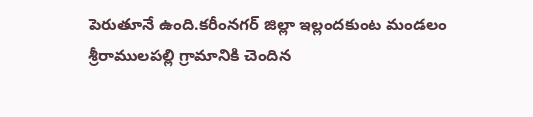పెరుతూనే ఉంది.కరీంనగర్ జిల్లా ఇల్లందకుంట మండలం శ్రీరాములపల్లి గ్రామానికి చెందిన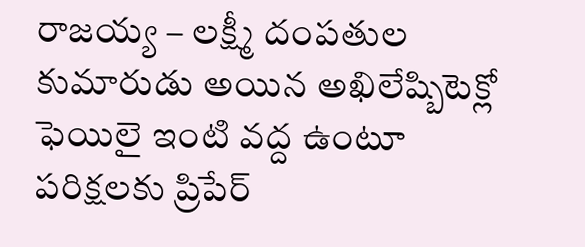రాజయ్య – లక్ష్మీ దంపతుల కుమారుడు అయిన అఖిలేష్బిటెక్లో ఫెయిలై ఇంటి వద్ద ఉంటూ పరిక్షలకు ప్రిపేర్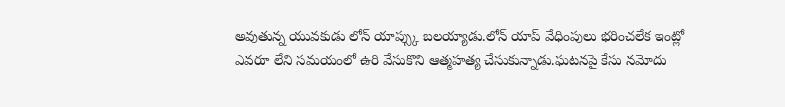అవుతున్న యువకుడు లోన్ యాప్స్కు బలయ్యాడు.లోన్ యాప్ వేధింపులు భరించలేక ఇంట్లో ఎవరూ లేని సమయంలో ఉరి వేసుకొని ఆత్మహత్య చేసుకున్నాడు.ఘటనపై కేసు నమోదు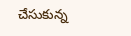చేసుకున్న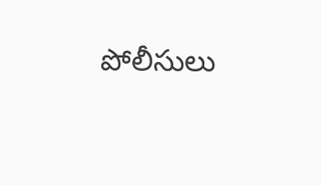పోలీసులు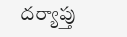దర్యాప్తు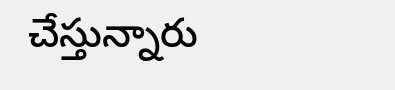చేస్తున్నారు